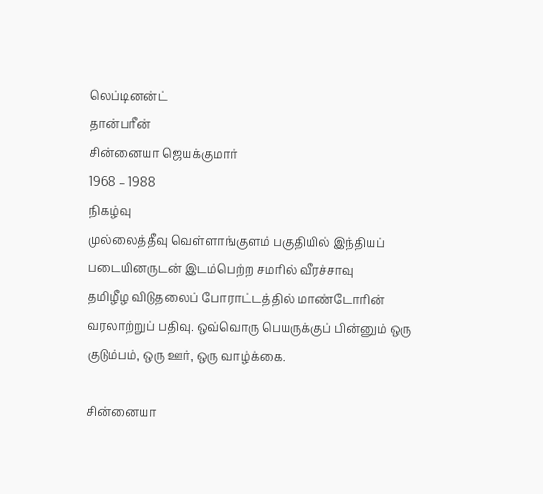லெப்டினன்ட்
தான்பரீன்
சின்னையா ஜெயக்குமார்
1968 – 1988
நிகழ்வு
முல்லைத்தீவு வெள்ளாங்குளம் பகுதியில் இந்தியப் படையினருடன் இடம்பெற்ற சமரில் வீரச்சாவு
தமிழீழ விடுதலைப் போராட்டத்தில் மாண்டோரின் வரலாற்றுப் பதிவு. ஒவ்வொரு பெயருக்குப் பின்னும் ஒரு குடும்பம், ஒரு ஊர், ஒரு வாழ்க்கை.

சின்னையா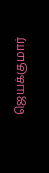ஜெயக்குமார்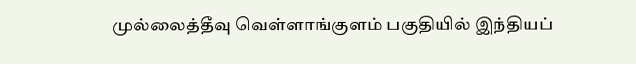முல்லைத்தீவு வெள்ளாங்குளம் பகுதியில் இந்தியப்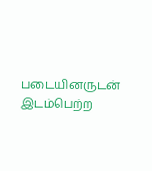படையினருடன் இடம்பெற்ற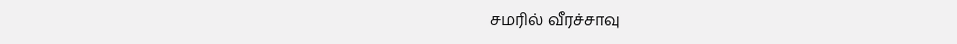சமரில் வீரச்சாவு